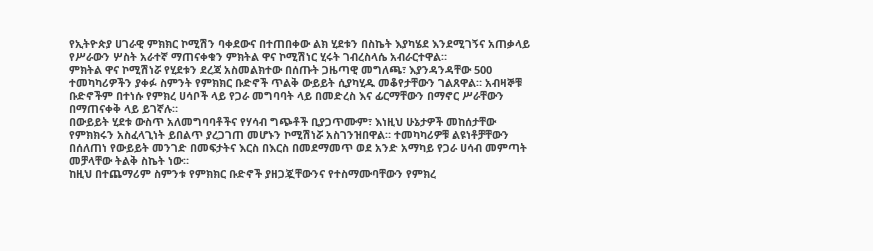የኢትዮጵያ ሀገራዊ ምክክር ኮሚሽን ባቀደውና በተጠበቀው ልክ ሂደቱን በስኬት እያካሄደ እንደሚገኝና አጠቃላይ የሥራውን ሦስት አራተኛ ማጠናቀቁን ምክትል ዋና ኮሚሽነር ሂሩት ገብረስላሴ አብራርተዋል።
ምክትል ዋና ኮሚሽነሯ የሂደቱን ደረጃ አስመልክተው በሰጡት ጋዜጣዊ መግለጫ፣ እያንዳንዳቸው 500 ተመካካሪዎችን ያቀፉ ስምንት የምክክር ቡድኖች ጥልቅ ውይይት ሲያካሂዱ መቆየታቸውን ገልጸዋል። አብዛኞቹ ቡድኖችም በተነሱ የምክረ ሀሳቦች ላይ የጋራ መግባባት ላይ በመድረስ እና ፊርማቸውን በማኖር ሥራቸውን በማጠናቀቅ ላይ ይገኛሉ።
በውይይት ሂደቱ ውስጥ አለመግባባቶችና የሃሳብ ግጭቶች ቢያጋጥሙም፣ እነዚህ ሁኔታዎች መከሰታቸው የምክክሩን አስፈላጊነት ይበልጥ ያረጋገጠ መሆኑን ኮሚሽነሯ አስገንዝበዋል። ተመካካሪዎቹ ልዩነቶቻቸውን በሰለጠነ የውይይት መንገድ በመፍታትና እርስ በእርስ በመደማመጥ ወደ አንድ አማካይ የጋራ ሀሳብ መምጣት መቻላቸው ትልቅ ስኬት ነው።
ከዚህ በተጨማሪም ስምንቱ የምክክር ቡድኖች ያዘጋጇቸውንና የተስማሙባቸውን የምክረ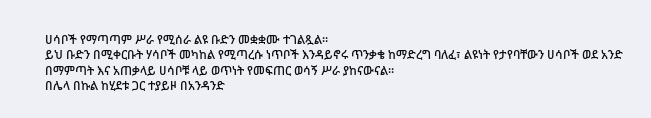ሀሳቦች የማጣጣም ሥራ የሚሰራ ልዩ ቡድን መቋቋሙ ተገልጿል።
ይህ ቡድን በሚቀርቡት ሃሳቦች መካከል የሚጣረሱ ነጥቦች እንዳይኖሩ ጥንቃቄ ከማድረግ ባለፈ፣ ልዩነት የታየባቸውን ሀሳቦች ወደ አንድ በማምጣት እና አጠቃላይ ሀሳቦቹ ላይ ወጥነት የመፍጠር ወሳኝ ሥራ ያከናውናል።
በሌላ በኩል ከሂደቱ ጋር ተያይዞ በአንዳንድ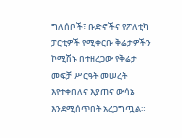ግለሰቦች፣ ቡድኖችና የፖለቲካ ፓርቲዎች የሚቀርቡ ቅሬታዎችን ኮሚሽኑ በተዘረጋው የቅሬታ መፍቻ ሥርዓት መሠረት እየተቀበለና እያጠና ውሳኔ እንደሚሰጥበት አረጋግጧል።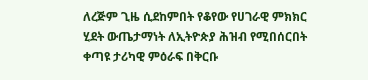ለረጅም ጊዜ ሲደከምበት የቆየው የሀገራዊ ምክክር ሂደት ውጤታማነት ለኢትዮጵያ ሕዝብ የሚበሰርበት ቀጣዩ ታሪካዊ ምዕራፍ በቅርቡ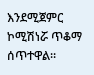እንደሚጀምር ኮሚሽነሯ ጥቆማ ሰጥተዋል።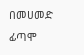በመሀመድ ፊጣሞ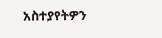አስተያየትዎን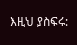እዚህ ያስፍሩ: